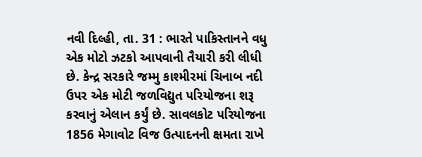નવી દિલ્હી, તા. 31 : ભારતે પાકિસ્તાનને વધુ એક મોટો ઝટકો આપવાની તૈયારી કરી લીધી છે. કેન્દ્ર સરકારે જમ્મુ કાશ્મીરમાં ચિનાબ નદી ઉપર એક મોટી જળવિદ્યુત પરિયોજના શરૂ કરવાનું એલાન કર્યું છે. સાવલકોટ પરિયોજના 1856 મેગાવોટ વિજ ઉત્પાદનની ક્ષમતા રાખે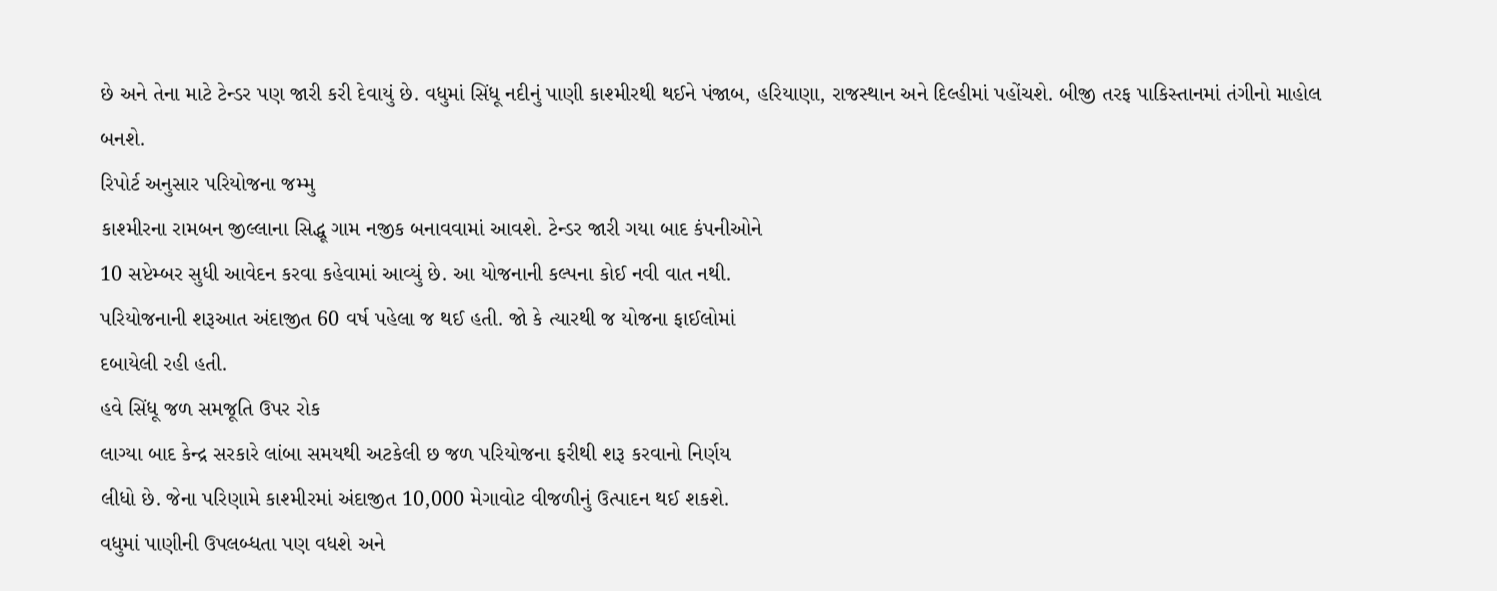છે અને તેના માટે ટેન્ડર પણ જારી કરી દેવાયું છે. વધુમાં સિંધૂ નદીનું પાણી કાશ્મીરથી થઈને પંજાબ, હરિયાણા, રાજસ્થાન અને દિલ્હીમાં પહોંચશે. બીજી તરફ પાકિસ્તાનમાં તંગીનો માહોલ બનશે.
રિપોર્ટ અનુસાર પરિયોજના જમ્મુ
કાશ્મીરના રામબન જીલ્લાના સિદ્ધૂ ગામ નજીક બનાવવામાં આવશે. ટેન્ડર જારી ગયા બાદ કંપનીઓને
10 સપ્ટેમ્બર સુધી આવેદન કરવા કહેવામાં આવ્યું છે. આ યોજનાની કલ્પના કોઈ નવી વાત નથી.
પરિયોજનાની શરૂઆત અંદાજીત 60 વર્ષ પહેલા જ થઈ હતી. જો કે ત્યારથી જ યોજના ફાઈલોમાં
દબાયેલી રહી હતી.
હવે સિંધૂ જળ સમજૂતિ ઉપર રોક
લાગ્યા બાદ કેન્દ્ર સરકારે લાંબા સમયથી અટકેલી છ જળ પરિયોજના ફરીથી શરૂ કરવાનો નિર્ણય
લીધો છે. જેના પરિણામે કાશ્મીરમાં અંદાજીત 10,000 મેગાવોટ વીજળીનું ઉત્પાદન થઈ શકશે.
વધુમાં પાણીની ઉપલબ્ધતા પણ વધશે અને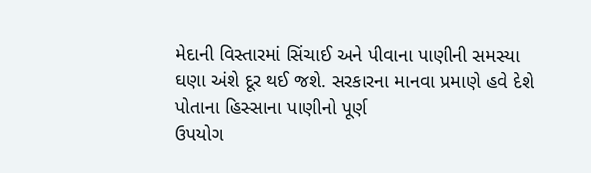મેદાની વિસ્તારમાં સિંચાઈ અને પીવાના પાણીની સમસ્યા
ઘણા અંશે દૂર થઈ જશે. સરકારના માનવા પ્રમાણે હવે દેશે પોતાના હિસ્સાના પાણીનો પૂર્ણ
ઉપયોગ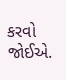કરવો જોઈએ.